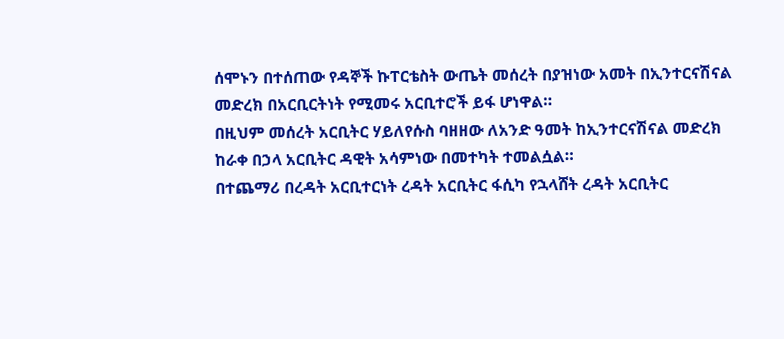ሰሞኑን በተሰጠው የዳኞች ኩፐርቴስት ውጤት መሰረት በያዝነው አመት በኢንተርናሽናል መድረክ በአርቢርትነት የሚመሩ አርቢተሮች ይፋ ሆነዋል።
በዚህም መሰረት አርቢትር ሃይለየሱስ ባዘዘው ለአንድ ዓመት ከኢንተርናሽናል መድረክ ከራቀ በኃላ አርቢትር ዳዊት አሳምነው በመተካት ተመልሷል።
በተጨማሪ በረዳት አርቢተርነት ረዳት አርቢትር ፋሲካ የኋላሸት ረዳት አርቢትር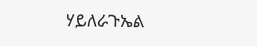ሃይለራጉኤል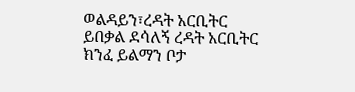ወልዳይን፣ረዳት አርቢትር ይበቃል ደሳለኝ ረዳት አርቢትር ክንፈ ይልማን ቦታ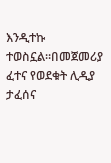እንዲተኩ ተወስኗል።በመጀመሪያ ፈተና የወደቁት ሊዲያ ታፈሰና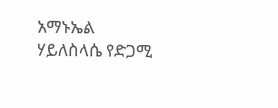አማኑኤል ሃይለስላሴ የድጋሚ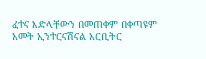ፈተና እድላቸውን በመጠቀም በቀጣዩም አመት ኢንተርናሽናል አርቢትር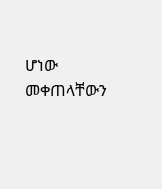ሆነው መቀጠላቸውን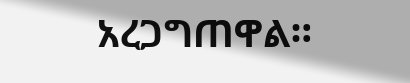አረጋግጠዋል።